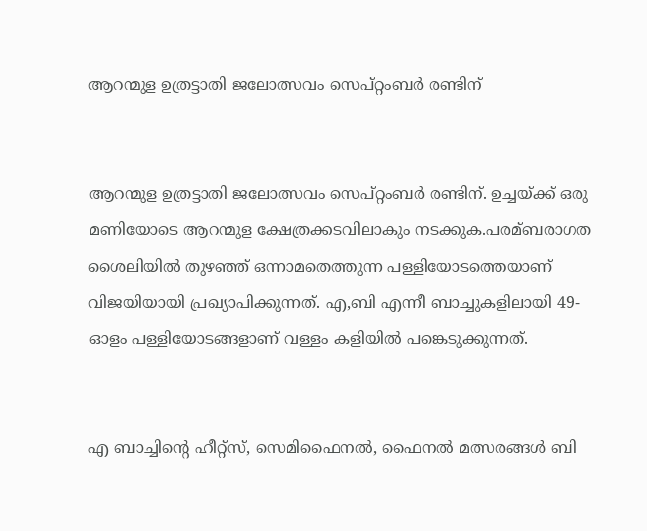ആറന്മുള ഉത്രട്ടാതി ജലോത്സവം സെപ്റ്റംബര്‍ രണ്ടിന്


ആറന്മുള ഉത്രട്ടാതി ജലോത്സവം സെപ്റ്റംബര്‍ രണ്ടിന്. ഉച്ചയ്‌ക്ക് ഒരു മണിയോടെ ആറന്മുള ക്ഷേത്രക്കടവിലാകും നടക്കുക.പരമ്ബരാഗത ശൈലിയില്‍ തുഴഞ്ഞ് ഒന്നാമതെത്തുന്ന പള്ളിയോടത്തെയാണ് വിജയിയായി പ്രഖ്യാപിക്കുന്നത്. എ,ബി എന്നീ ബാച്ചുകളിലായി 49-ഓളം പള്ളിയോടങ്ങളാണ് വള്ളം കളിയില്‍ പങ്കെടുക്കുന്നത്.


എ ബാച്ചിന്റെ ഹീറ്റ്‌സ്, സെമിഫൈനല്‍, ഫൈനല്‍ മത്സരങ്ങള്‍ ബി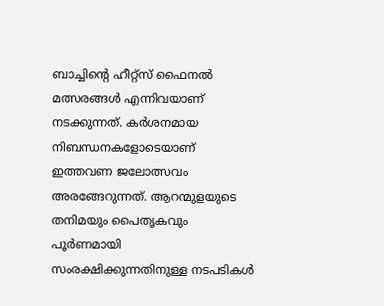ബാച്ചിന്റെ ഹീറ്റ്‌സ് ഫൈനല്‍ മത്സരങ്ങള്‍ എന്നിവയാണ് നടക്കുന്നത്. കര്‍ശനമായ നിബന്ധനകളോടെയാണ് ഇത്തവണ ജലോത്സവം അരങ്ങേറുന്നത്. ആറന്മുളയുടെ തനിമയും പൈതൃകവും പൂര്‍ണമായി സംരക്ഷിക്കുന്നതിനുള്ള നടപടികള്‍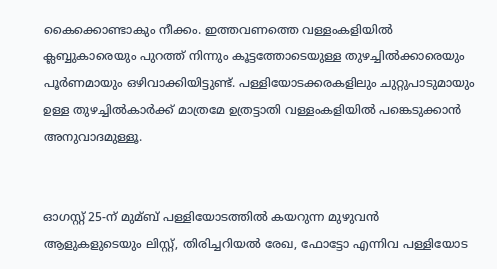കൈക്കൊണ്ടാകും നീക്കം. ഇത്തവണത്തെ വള്ളംകളിയില്‍ ക്ലബ്ബുകാരെയും പുറത്ത് നിന്നും കൂട്ടത്തോടെയുള്ള തുഴച്ചില്‍ക്കാരെയും പൂര്‍ണമായും ഒഴിവാക്കിയിട്ടുണ്ട്. പള്ളിയോടക്കരകളിലും ചുറ്റുപാടുമായും ഉള്ള തുഴച്ചില്‍കാര്‍ക്ക് മാത്രമേ ഉത്രട്ടാതി വള്ളംകളിയില്‍ പങ്കെടുക്കാൻ അനുവാദമുള്ളൂ.


ഓഗസ്റ്റ് 25-ന് മുമ്ബ് പള്ളിയോടത്തില്‍ കയറുന്ന മുഴുവൻ ആളുകളുടെയും ലിസ്റ്റ്, തിരിച്ചറിയല്‍ രേഖ, ഫോട്ടോ എന്നിവ പള്ളിയോട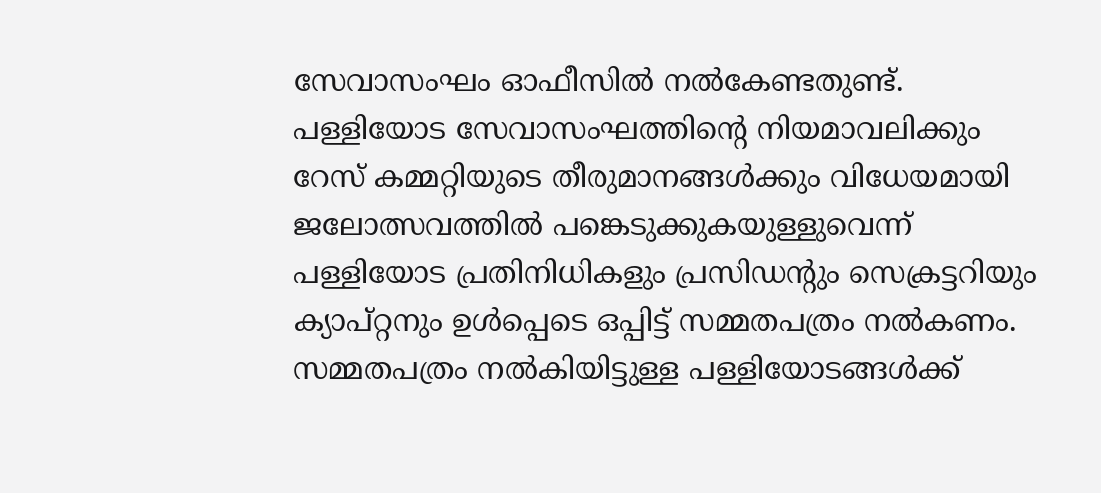സേവാസംഘം ഓഫീസില്‍ നല്‍കേണ്ടതുണ്ട്. പള്ളിയോട സേവാസംഘത്തിന്റെ നിയമാവലിക്കും റേസ് കമ്മറ്റിയുടെ തീരുമാനങ്ങള്‍ക്കും വിധേയമായി ജലോത്സവത്തില്‍ പങ്കെടുക്കുകയുള്ളുവെന്ന് പള്ളിയോട പ്രതിനിധികളും പ്രസിഡന്റും സെക്രട്ടറിയും ക്യാപ്റ്റനും ഉള്‍പ്പെടെ ഒപ്പിട്ട് സമ്മതപത്രം നല്‍കണം. സമ്മതപത്രം നല്‍കിയിട്ടുള്ള പള്ളിയോടങ്ങള്‍ക്ക്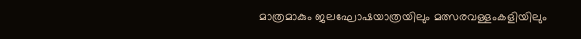മാത്രമാകും ജലഘോഷയാത്രയിലും മത്സരവള്ളംകളിയിലും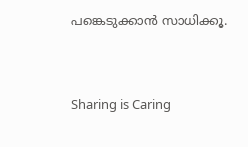പങ്കെടുക്കാൻ സാധിക്കൂ.



Sharing is Caring